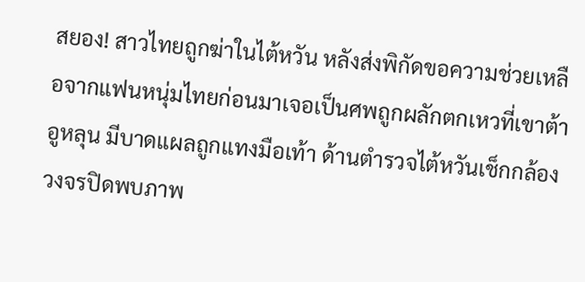สยอง! สาวไทยถูกฆ่าในไต้หวัน หลังส่งพิกัดขอความช่วยเหลือจากแฟนหนุ่มไทยก่อนมาเจอเป็นศพถูกผลักตกเหวที่เขาต้าอูหลุน มีบาดแผลถูกแทงมือเท้า ด้านตำรวจไต้หวันเช็กกล้องวงจรปิดพบภาพ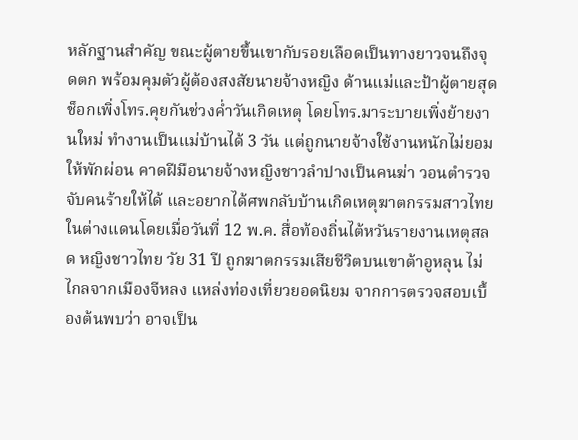หลักฐานสำคัญ ขณะผู้ตายขึ้นเขากับรอยเลือดเป็นทางยาวจนถึงจุดตก พร้อมคุมตัวผู้ต้องสงสัยนายจ้างหญิง ด้านแม่และป้าผู้ตายสุดช็อกเพิ่งโทร.คุยกันช่วงค่ำวันเกิดเหตุ โดยโทร.มาระบายเพิ่งย้ายงานใหม่ ทำงานเป็นแม่บ้านได้ 3 วัน แต่ถูกนายจ้างใช้งานหนักไม่ยอมให้พักผ่อน คาดฝีมือนายจ้างหญิงชาวลำปางเป็นคนฆ่า วอนตำรวจจับคนร้ายให้ได้ และอยากได้ศพกลับบ้านเกิดเหตุฆาตกรรมสาวไทยในต่างแดนโดยเมื่อวันที่ 12 พ.ค. สื่อท้องถิ่นไต้หวันรายงานเหตุสลด หญิงชาวไทย วัย 31 ปี ถูกฆาตกรรมเสียชีวิตบนเขาต้าอูหลุน ไม่ไกลจากเมืองจีหลง แหล่งท่องเที่ยวยอดนิยม จากการตรวจสอบเบื้องต้นพบว่า อาจเป็น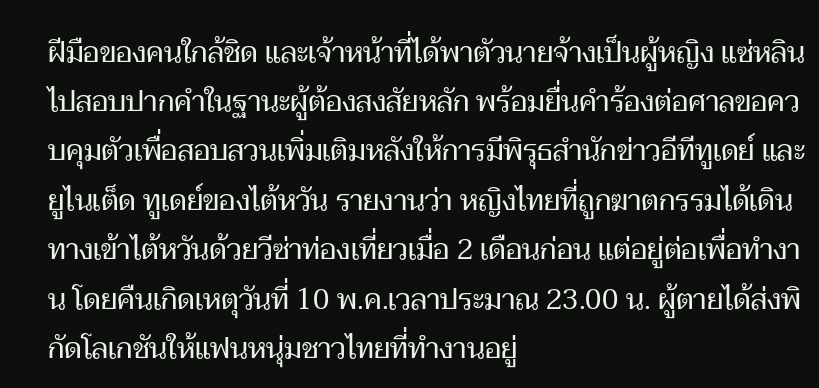ฝีมือของคนใกล้ชิด และเจ้าหน้าที่ได้พาตัวนายจ้างเป็นผู้หญิง แซ่หลิน ไปสอบปากคำในฐานะผู้ต้องสงสัยหลัก พร้อมยื่นคำร้องต่อศาลขอควบคุมตัวเพื่อสอบสวนเพิ่มเติมหลังให้การมีพิรุธสำนักข่าวอีทีทูเดย์ และยูไนเต็ด ทูเดย์ของไต้หวัน รายงานว่า หญิงไทยที่ถูกฆาตกรรมได้เดินทางเข้าไต้หวันด้วยวีซ่าท่องเที่ยวเมื่อ 2 เดือนก่อน แต่อยู่ต่อเพื่อทำงาน โดยคืนเกิดเหตุวันที่ 10 พ.ค.เวลาประมาณ 23.00 น. ผู้ตายได้ส่งพิกัดโลเกชันให้แฟนหนุ่มชาวไทยที่ทำงานอยู่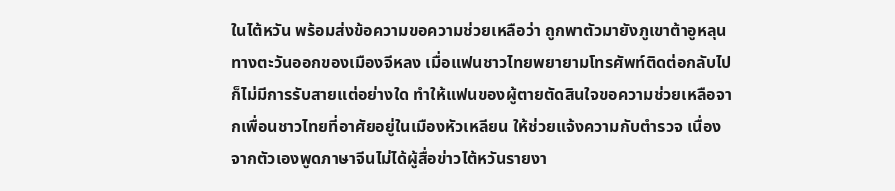ในไต้หวัน พร้อมส่งข้อความขอความช่วยเหลือว่า ถูกพาตัวมายังภูเขาต้าอูหลุน ทางตะวันออกของเมืองจีหลง เมื่อแฟนชาวไทยพยายามโทรศัพท์ติดต่อกลับไป ก็ไม่มีการรับสายแต่อย่างใด ทำให้แฟนของผู้ตายตัดสินใจขอความช่วยเหลือจากเพื่อนชาวไทยที่อาศัยอยู่ในเมืองหัวเหลียน ให้ช่วยแจ้งความกับตำรวจ เนื่องจากตัวเองพูดภาษาจีนไม่ได้ผู้สื่อข่าวไต้หวันรายงา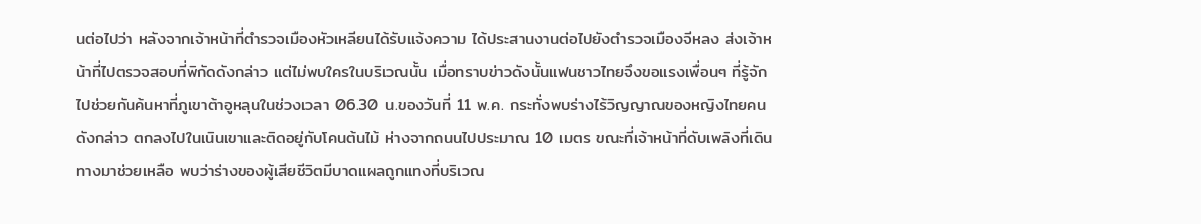นต่อไปว่า หลังจากเจ้าหน้าที่ตำรวจเมืองหัวเหลียนได้รับแจ้งความ ได้ประสานงานต่อไปยังตำรวจเมืองจีหลง ส่งเจ้าหน้าที่ไปตรวจสอบที่พิกัดดังกล่าว แต่ไม่พบใครในบริเวณนั้น เมื่อทราบข่าวดังนั้นแฟนชาวไทยจึงขอแรงเพื่อนๆ ที่รู้จักไปช่วยกันค้นหาที่ภูเขาต้าอูหลุนในช่วงเวลา 06.30 น.ของวันที่ 11 พ.ค. กระทั่งพบร่างไร้วิญญาณของหญิงไทยคนดังกล่าว ตกลงไปในเนินเขาและติดอยู่กับโคนต้นไม้ ห่างจากถนนไปประมาณ 10 เมตร ขณะที่เจ้าหน้าที่ดับเพลิงที่เดินทางมาช่วยเหลือ พบว่าร่างของผู้เสียชีวิตมีบาดแผลถูกแทงที่บริเวณ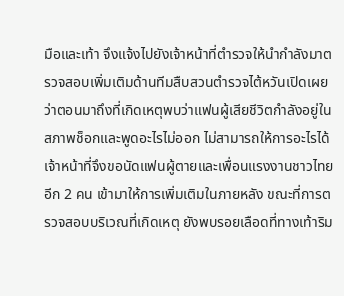มือและเท้า จึงแจ้งไปยังเจ้าหน้าที่ตำรวจให้นำกำลังมาตรวจสอบเพิ่มเติมด้านทีมสืบสวนตำรวจไต้หวันเปิดเผยว่าตอนมาถึงที่เกิดเหตุพบว่าแฟนผู้เสียชีวิตกำลังอยู่ในสภาพช็อกและพูดอะไรไม่ออก ไม่สามารถให้การอะไรได้ เจ้าหน้าที่จึงขอนัดแฟนผู้ตายและเพื่อนแรงงานชาวไทยอีก 2 คน เข้ามาให้การเพิ่มเติมในภายหลัง ขณะที่การตรวจสอบบริเวณที่เกิดเหตุ ยังพบรอยเลือดที่ทางเท้าริม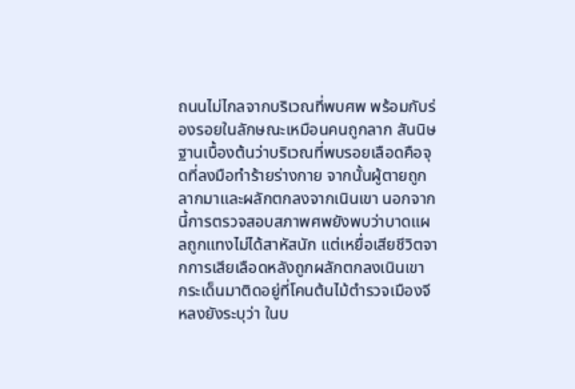ถนนไม่ไกลจากบริเวณที่พบศพ พร้อมกับร่องรอยในลักษณะเหมือนคนถูกลาก สันนิษฐานเบื้องต้นว่าบริเวณที่พบรอยเลือดคือจุดที่ลงมือทำร้ายร่างกาย จากนั้นผู้ตายถูกลากมาและผลักตกลงจากเนินเขา นอกจากนี้การตรวจสอบสภาพศพยังพบว่าบาดแผลถูกแทงไม่ได้สาหัสนัก แต่เหยื่อเสียชีวิตจากการเสียเลือดหลังถูกผลักตกลงเนินเขา กระเด็นมาติดอยู่ที่โคนต้นไม้ตำรวจเมืองจีหลงยังระบุว่า ในบ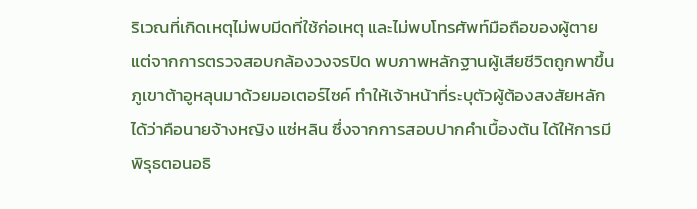ริเวณที่เกิดเหตุไม่พบมีดที่ใช้ก่อเหตุ และไม่พบโทรศัพท์มือถือของผู้ตาย แต่จากการตรวจสอบกล้องวงจรปิด พบภาพหลักฐานผู้เสียชีวิตถูกพาขึ้นภูเขาต้าอูหลุนมาด้วยมอเตอร์ไซค์ ทำให้เจ้าหน้าที่ระบุตัวผู้ต้องสงสัยหลักได้ว่าคือนายจ้างหญิง แซ่หลิน ซึ่งจากการสอบปากคำเบื้องต้น ได้ให้การมีพิรุธตอนอธิ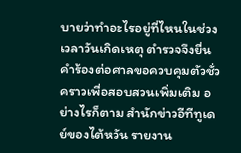บายว่าทำอะไรอยู่ที่ไหนในช่วงเวลาวันเกิดเหตุ ตำรวจจึงยื่นคำร้องต่อศาลขอควบคุมตัวชั่วคราวเพื่อสอบสวนเพิ่มเติม อย่างไรก็ตาม สำนักข่าวอีทีทูเดย์ของไต้หวัน รายงาน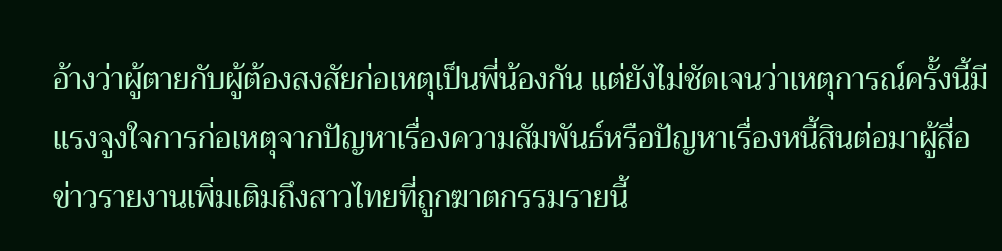อ้างว่าผู้ตายกับผู้ต้องสงสัยก่อเหตุเป็นพี่น้องกัน แต่ยังไม่ชัดเจนว่าเหตุการณ์ครั้งนี้มีแรงจูงใจการก่อเหตุจากปัญหาเรื่องความสัมพันธ์หรือปัญหาเรื่องหนี้สินต่อมาผู้สื่อข่าวรายงานเพิ่มเติมถึงสาวไทยที่ถูกฆาตกรรมรายนี้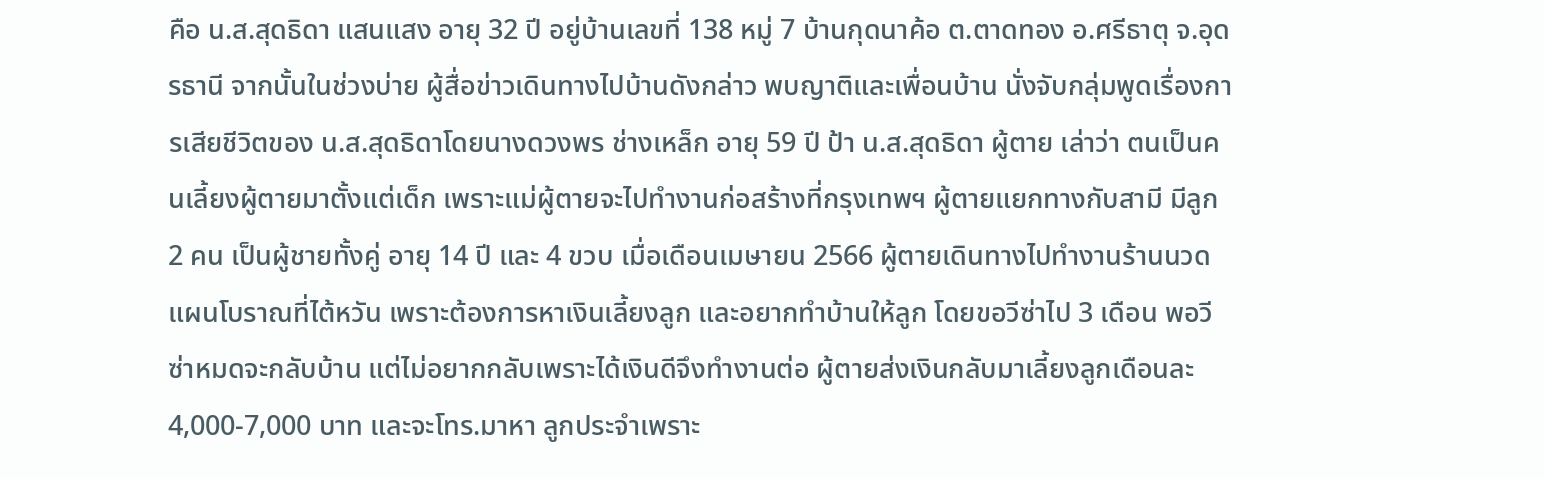คือ น.ส.สุดธิดา แสนแสง อายุ 32 ปี อยู่บ้านเลขที่ 138 หมู่ 7 บ้านกุดนาค้อ ต.ตาดทอง อ.ศรีธาตุ จ.อุดรธานี จากนั้นในช่วงบ่าย ผู้สื่อข่าวเดินทางไปบ้านดังกล่าว พบญาติและเพื่อนบ้าน นั่งจับกลุ่มพูดเรื่องการเสียชีวิตของ น.ส.สุดธิดาโดยนางดวงพร ช่างเหล็ก อายุ 59 ปี ป้า น.ส.สุดธิดา ผู้ตาย เล่าว่า ตนเป็นคนเลี้ยงผู้ตายมาตั้งแต่เด็ก เพราะแม่ผู้ตายจะไปทำงานก่อสร้างที่กรุงเทพฯ ผู้ตายแยกทางกับสามี มีลูก 2 คน เป็นผู้ชายทั้งคู่ อายุ 14 ปี และ 4 ขวบ เมื่อเดือนเมษายน 2566 ผู้ตายเดินทางไปทำงานร้านนวดแผนโบราณที่ไต้หวัน เพราะต้องการหาเงินเลี้ยงลูก และอยากทำบ้านให้ลูก โดยขอวีซ่าไป 3 เดือน พอวีซ่าหมดจะกลับบ้าน แต่ไม่อยากกลับเพราะได้เงินดีจึงทำงานต่อ ผู้ตายส่งเงินกลับมาเลี้ยงลูกเดือนละ 4,000-7,000 บาท และจะโทร.มาหา ลูกประจำเพราะ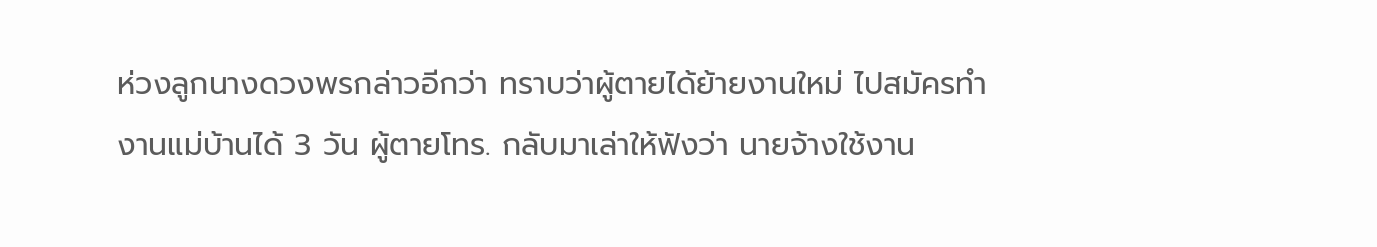ห่วงลูกนางดวงพรกล่าวอีกว่า ทราบว่าผู้ตายได้ย้ายงานใหม่ ไปสมัครทำงานแม่บ้านได้ 3 วัน ผู้ตายโทร. กลับมาเล่าให้ฟังว่า นายจ้างใช้งาน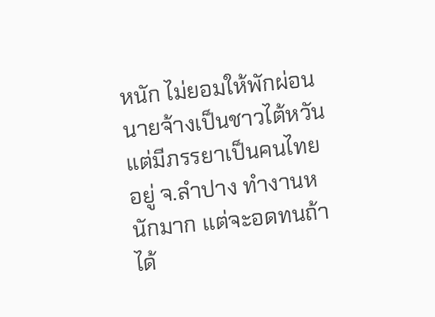หนัก ไม่ยอมให้พักผ่อน นายจ้างเป็นชาวไต้หวัน แต่มีภรรยาเป็นคนไทยอยู่ จ.ลำปาง ทำงานหนักมาก แต่จะอดทนถ้าได้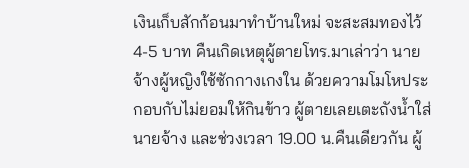เงินเก็บสักก้อนมาทำบ้านใหม่ จะสะสมทองไว้ 4-5 บาท คืนเกิดเหตุผู้ตายโทร.มาเล่าว่า นายจ้างผู้หญิงใช้ซักกางเกงใน ด้วยความโมโหประกอบกับไม่ยอมให้กินข้าว ผู้ตายเลยเตะถังน้ำใส่นายจ้าง และช่วงเวลา 19.00 น.คืนเดียวกัน ผู้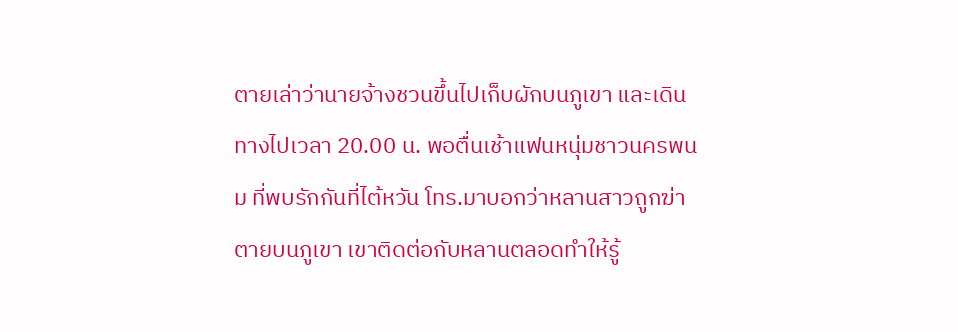ตายเล่าว่านายจ้างชวนขึ้นไปเก็บผักบนภูเขา และเดินทางไปเวลา 20.00 น. พอตื่นเช้าแฟนหนุ่มชาวนครพนม ที่พบรักกันที่ไต้หวัน โทร.มาบอกว่าหลานสาวถูกฆ่าตายบนภูเขา เขาติดต่อกับหลานตลอดทำให้รู้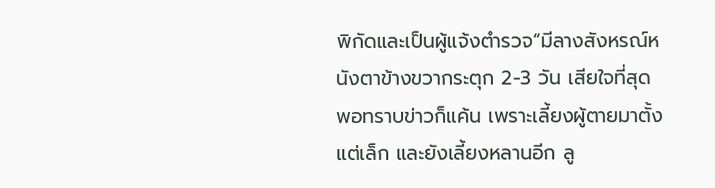พิกัดและเป็นผู้แจ้งตำรวจ“มีลางสังหรณ์หนังตาข้างขวากระตุก 2-3 วัน เสียใจที่สุด พอทราบข่าวก็แค้น เพราะเลี้ยงผู้ตายมาตั้งแต่เล็ก และยังเลี้ยงหลานอีก ลู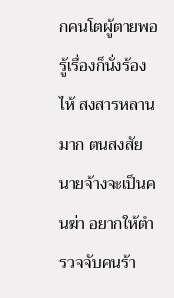กคนโตผู้ตายพอรู้เรื่องก็นั่งร้องไห้ สงสารหลานมาก ตนสงสัยนายจ้างจะเป็นคนฆ่า อยากให้ตำรวจจับคนร้า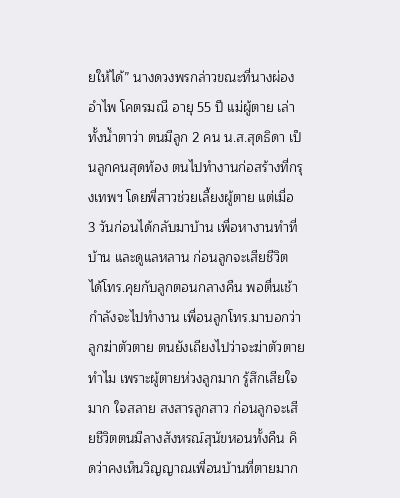ยให้ได้” นางดวงพรกล่าวขณะที่นางผ่องอำไพ โคตรมณี อายุ 55 ปี แม่ผู้ตาย เล่าทั้งน้ำตาว่า ตนมีลูก 2 คน น.ส.สุดธิดา เป็นลูกคนสุดท้อง ตนไปทำงานก่อสร้างที่กรุงเทพฯ โดยพี่สาวช่วยเลี้ยงผู้ตาย แต่เมื่อ 3 วันก่อนได้กลับมาบ้าน เพื่อหางานทำที่บ้าน และดูแลหลาน ก่อนลูกจะเสียชีวิต ได้โทร.คุยกับลูกตอนกลางคืน พอตื่นเช้ากำลังจะไปทำงาน เพื่อนลูกโทร.มาบอกว่าลูกฆ่าตัวตาย ตนยังเถียงไปว่าจะฆ่าตัวตายทำไม เพราะผู้ตายห่วงลูกมาก รู้สึกเสียใจมาก ใจสลาย สงสารลูกสาว ก่อนลูกจะเสียชีวิตตนมีลางสังหรณ์สุนัขหอนทั้งคืน คิดว่าคงเห็นวิญญาณเพื่อนบ้านที่ตายมาก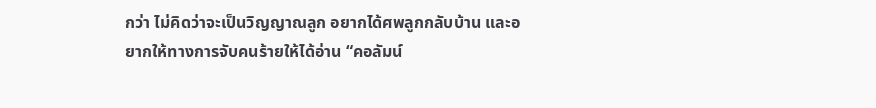กว่า ไม่คิดว่าจะเป็นวิญญาณลูก อยากได้ศพลูกกลับบ้าน และอยากให้ทางการจับคนร้ายให้ได้อ่าน “คอลัมน์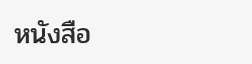หนังสือ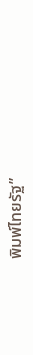พิมพ์ไทยรัฐ”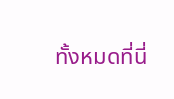ทั้งหมดที่นี่